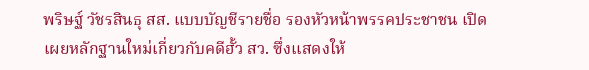พริษฐ์ วัชรสินธุ สส. แบบบัญชีรายชื่อ รองหัวหน้าพรรคประชาชน เปิดเผยหลักฐานใหม่เกี่ยวกับคดีฮั้ว สว. ซึ่งแสดงให้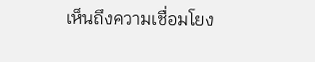เห็นถึงความเชื่อมโยง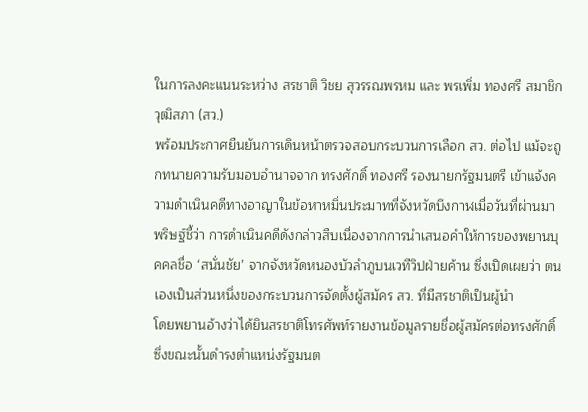ในการลงคะแนนระหว่าง สรชาติ วิชย สุวรรณพรหม และ พรเพิ่ม ทองศรี สมาชิกวุฒิสภา (สว.)
พร้อมประกาศยืนยันการเดินหน้าตรวจสอบกระบวนการเลือก สว. ต่อไป แม้จะถูกทนายความรับมอบอำนาจจาก ทรงศักดิ์ ทองศรี รองนายกรัฐมนตรี เข้าแจ้งความดำเนินคดีทางอาญาในข้อหาหมิ่นประมาทที่จังหวัดบึงกาฬเมื่อวันที่ผ่านมา
พริษฐ์ชี้ว่า การดำเนินคดีดังกล่าวสืบเนื่องจากการนำเสนอคำให้การของพยานบุคคลชื่อ ‘สนั่นชัย’ จากจังหวัดหนองบัวลำภูบนเวทีวิปฝ่ายค้าน ซึ่งเปิดเผยว่า ตนเองเป็นส่วนหนึ่งของกระบวนการจัดตั้งผู้สมัคร สว. ที่มีสรชาติเป็นผู้นำ
โดยพยานอ้างว่าได้ยินสรชาติโทรศัพท์รายงานข้อมูลรายชื่อผู้สมัครต่อทรงศักดิ์ ซึ่งขณะนั้นดำรงตำแหน่งรัฐมนต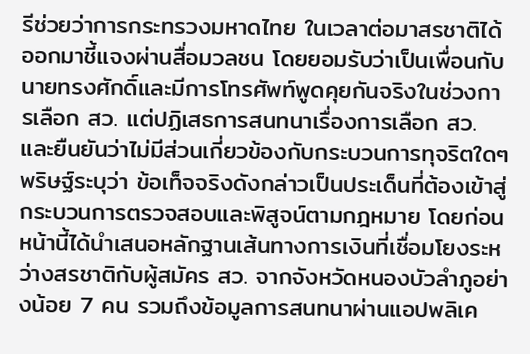รีช่วยว่าการกระทรวงมหาดไทย ในเวลาต่อมาสรชาติได้ออกมาชี้แจงผ่านสื่อมวลชน โดยยอมรับว่าเป็นเพื่อนกับนายทรงศักดิ์และมีการโทรศัพท์พูดคุยกันจริงในช่วงการเลือก สว. แต่ปฏิเสธการสนทนาเรื่องการเลือก สว. และยืนยันว่าไม่มีส่วนเกี่ยวข้องกับกระบวนการทุจริตใดๆ
พริษฐ์ระบุว่า ข้อเท็จจริงดังกล่าวเป็นประเด็นที่ต้องเข้าสู่กระบวนการตรวจสอบและพิสูจน์ตามกฎหมาย โดยก่อนหน้านี้ได้นำเสนอหลักฐานเส้นทางการเงินที่เชื่อมโยงระหว่างสรชาติกับผู้สมัคร สว. จากจังหวัดหนองบัวลำภูอย่างน้อย 7 คน รวมถึงข้อมูลการสนทนาผ่านแอปพลิเค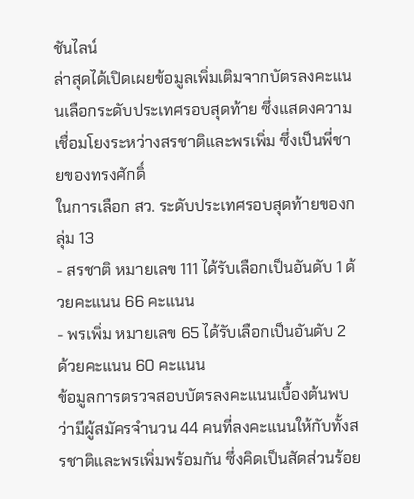ชันไลน์
ล่าสุดได้เปิดเผยข้อมูลเพิ่มเติมจากบัตรลงคะแนนเลือกระดับประเทศรอบสุดท้าย ซึ่งแสดงความเชื่อมโยงระหว่างสรชาติและพรเพิ่ม ซึ่งเป็นพี่ชายของทรงศักดิ์
ในการเลือก สว. ระดับประเทศรอบสุดท้ายของกลุ่ม 13
- สรชาติ หมายเลข 111 ได้รับเลือกเป็นอันดับ 1 ด้วยคะแนน 66 คะแนน
- พรเพิ่ม หมายเลข 65 ได้รับเลือกเป็นอันดับ 2 ด้วยคะแนน 60 คะแนน
ข้อมูลการตรวจสอบบัตรลงคะแนนเบื้องต้นพบว่ามีผู้สมัครจำนวน 44 คนที่ลงคะแนนให้กับทั้งสรชาติและพรเพิ่มพร้อมกัน ซึ่งคิดเป็นสัดส่วนร้อย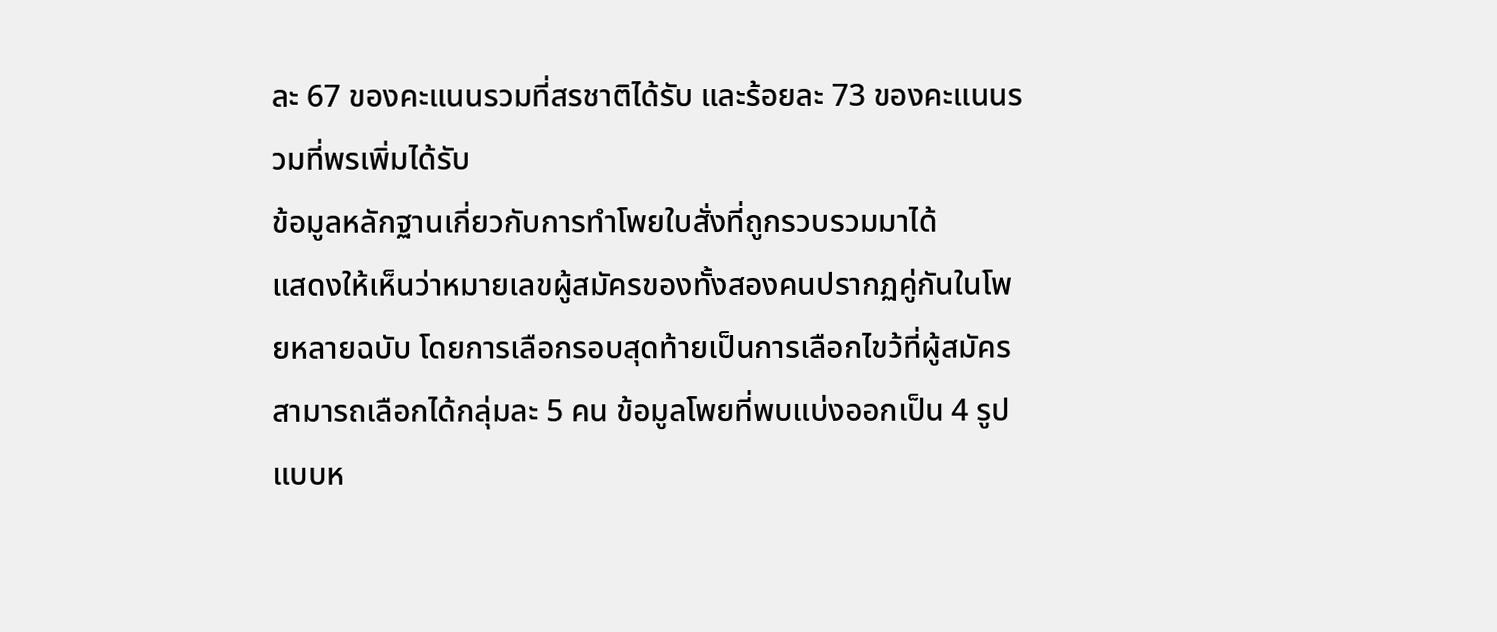ละ 67 ของคะแนนรวมที่สรชาติได้รับ และร้อยละ 73 ของคะแนนรวมที่พรเพิ่มได้รับ
ข้อมูลหลักฐานเกี่ยวกับการทำโพยใบสั่งที่ถูกรวบรวมมาได้
แสดงให้เห็นว่าหมายเลขผู้สมัครของทั้งสองคนปรากฏคู่กันในโพยหลายฉบับ โดยการเลือกรอบสุดท้ายเป็นการเลือกไขว้ที่ผู้สมัครสามารถเลือกได้กลุ่มละ 5 คน ข้อมูลโพยที่พบแบ่งออกเป็น 4 รูปแบบห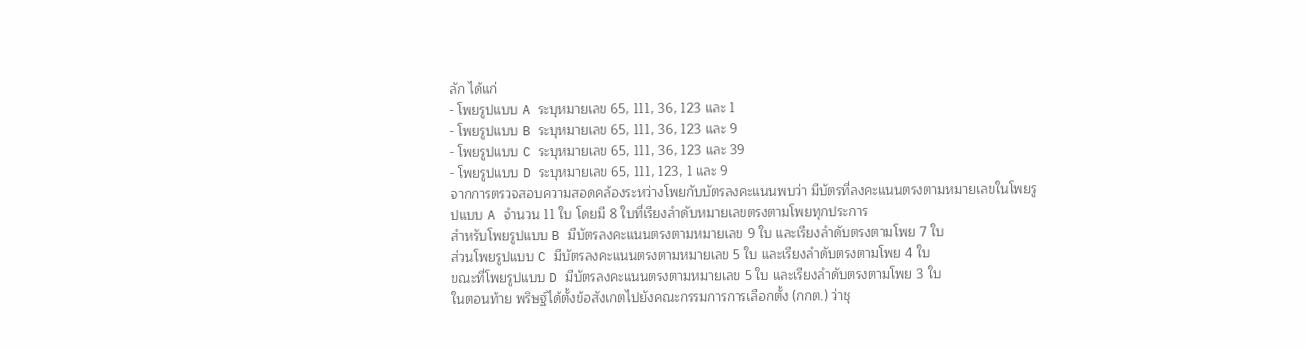ลัก ได้แก่
- โพยรูปแบบ A ระบุหมายเลข 65, 111, 36, 123 และ 1
- โพยรูปแบบ B ระบุหมายเลข 65, 111, 36, 123 และ 9
- โพยรูปแบบ C ระบุหมายเลข 65, 111, 36, 123 และ 39
- โพยรูปแบบ D ระบุหมายเลข 65, 111, 123, 1 และ 9
จากการตรวจสอบความสอดคล้องระหว่างโพยกับบัตรลงคะแนนพบว่า มีบัตรที่ลงคะแนนตรงตามหมายเลขในโพยรูปแบบ A จำนวน 11 ใบ โดยมี 8 ใบที่เรียงลำดับหมายเลขตรงตามโพยทุกประการ
สำหรับโพยรูปแบบ B มีบัตรลงคะแนนตรงตามหมายเลข 9 ใบ และเรียงลำดับตรงตามโพย 7 ใบ
ส่วนโพยรูปแบบ C มีบัตรลงคะแนนตรงตามหมายเลข 5 ใบ และเรียงลำดับตรงตามโพย 4 ใบ
ขณะที่โพยรูปแบบ D มีบัตรลงคะแนนตรงตามหมายเลข 5 ใบ และเรียงลำดับตรงตามโพย 3 ใบ
ในตอนท้าย พริษฐ์ได้ตั้งข้อสังเกตไปยังคณะกรรมการการเลือกตั้ง (กกต.) ว่าชุ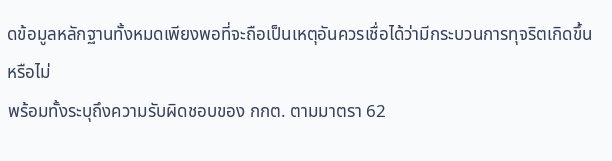ดข้อมูลหลักฐานทั้งหมดเพียงพอที่จะถือเป็นเหตุอันควรเชื่อได้ว่ามีกระบวนการทุจริตเกิดขึ้นหรือไม่
พร้อมทั้งระบุถึงความรับผิดชอบของ กกต. ตามมาตรา 62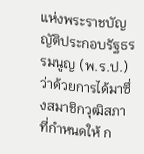แห่งพระราชบัญญัติประกอบรัฐธรรมนูญ (พ.ร.ป.) ว่าด้วยการได้มาซึ่งสมาชิกวุฒิสภา ที่กำหนดให้ ก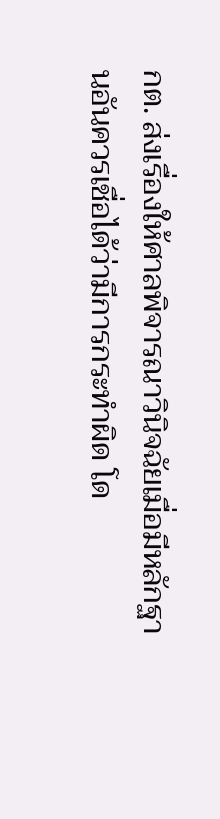กต. ส่งเรื่องให้ศาลพิจารณาวินิจฉัยเมื่อมีหลักฐานอันควรเชื่อได้ว่ามีการกระทำผิด โด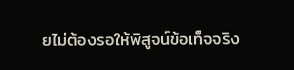ยไม่ต้องรอให้พิสูจน์ข้อเท็จจริง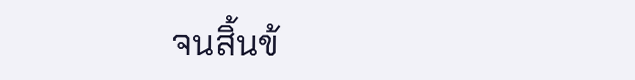จนสิ้นข้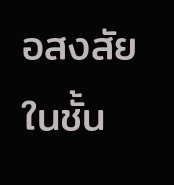อสงสัยในชั้น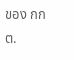ของ กกต.